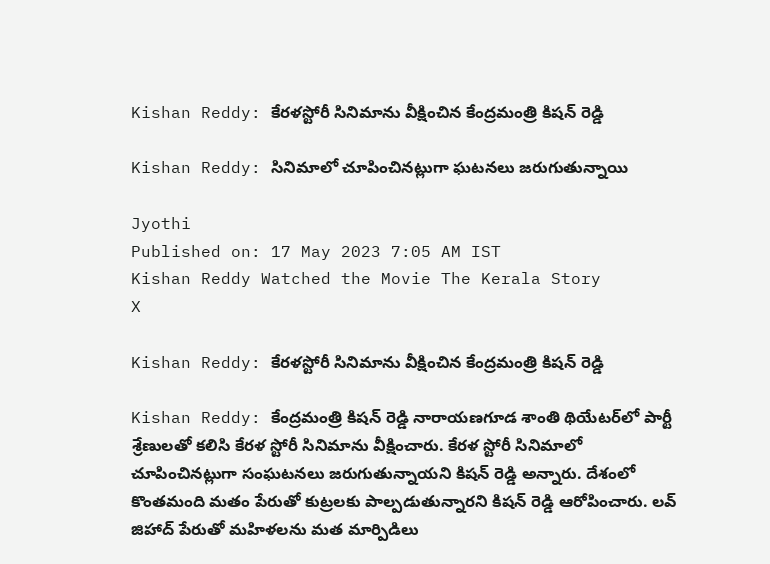Kishan Reddy: కేరళస్టోరీ సినిమాను వీక్షించిన కేంద్రమంత్రి కిషన్ రెడ్డి

Kishan Reddy: సినిమాలో చూపించినట్లుగా ఘటనలు జరుగుతున్నాయి

Jyothi
Published on: 17 May 2023 7:05 AM IST
Kishan Reddy Watched the Movie The Kerala Story
X

Kishan Reddy: కేరళస్టోరీ సినిమాను వీక్షించిన కేంద్రమంత్రి కిషన్ రెడ్డి

Kishan Reddy: కేంద్రమంత్రి కిషన్ రెడ్డి నారాయణగూడ శాంతి థియేటర్‌లో పార్టీ శ్రేణులతో కలిసి కేరళ స్టోరీ సినిమాను వీక్షించారు. కేరళ స్టోరీ సినిమాలో చూపించినట్లుగా సంఘటనలు జరుగుతున్నాయని కిషన్ రెడ్డి అన్నారు. దేశంలో కొంతమంది మతం పేరుతో కుట్రలకు పాల్పడుతున్నారని కిషన్ రెడ్డి ఆరోపించారు. లవ్ జిహాద్ పేరుతో మహిళలను మత మార్పిడిలు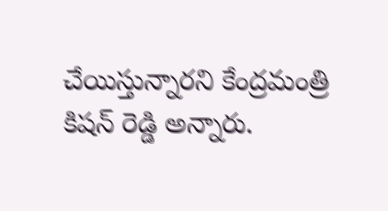చేయిస్తున్నారని కేంద్రమంత్రి కిషన్ రెడ్డి అన్నారు.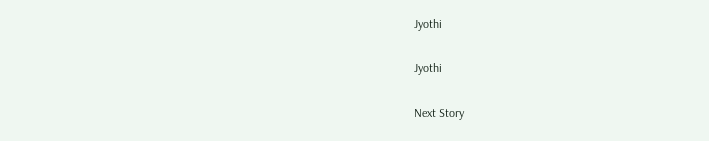Jyothi

Jyothi

Next Story